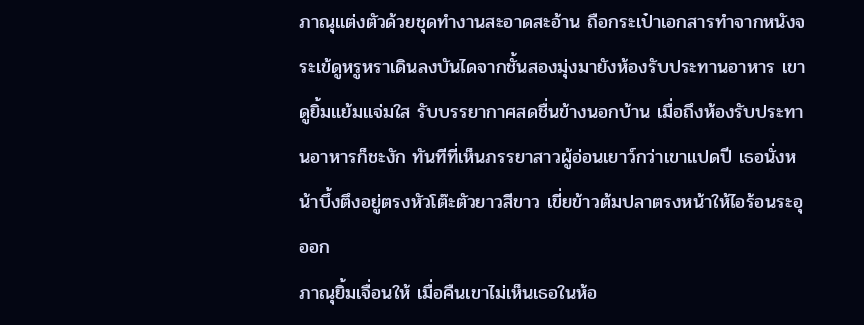ภาณุแต่งตัวด้วยชุดทำงานสะอาดสะอ้าน ถือกระเป๋าเอกสารทำจากหนังจระเข้ดูหรูหราเดินลงบันไดจากชั้นสองมุ่งมายังห้องรับประทานอาหาร เขาดูยิ้มแย้มแจ่มใส รับบรรยากาศสดชื่นข้างนอกบ้าน เมื่อถึงห้องรับประทานอาหารก็ชะงัก ทันทีที่เห็นภรรยาสาวผู้อ่อนเยาว์กว่าเขาแปดปี เธอนั่งหน้าบึ้งตึงอยู่ตรงหัวโต๊ะตัวยาวสีขาว เขี่ยข้าวต้มปลาตรงหน้าให้ไอร้อนระอุออก
ภาณุยิ้มเจื่อนให้ เมื่อคืนเขาไม่เห็นเธอในห้อ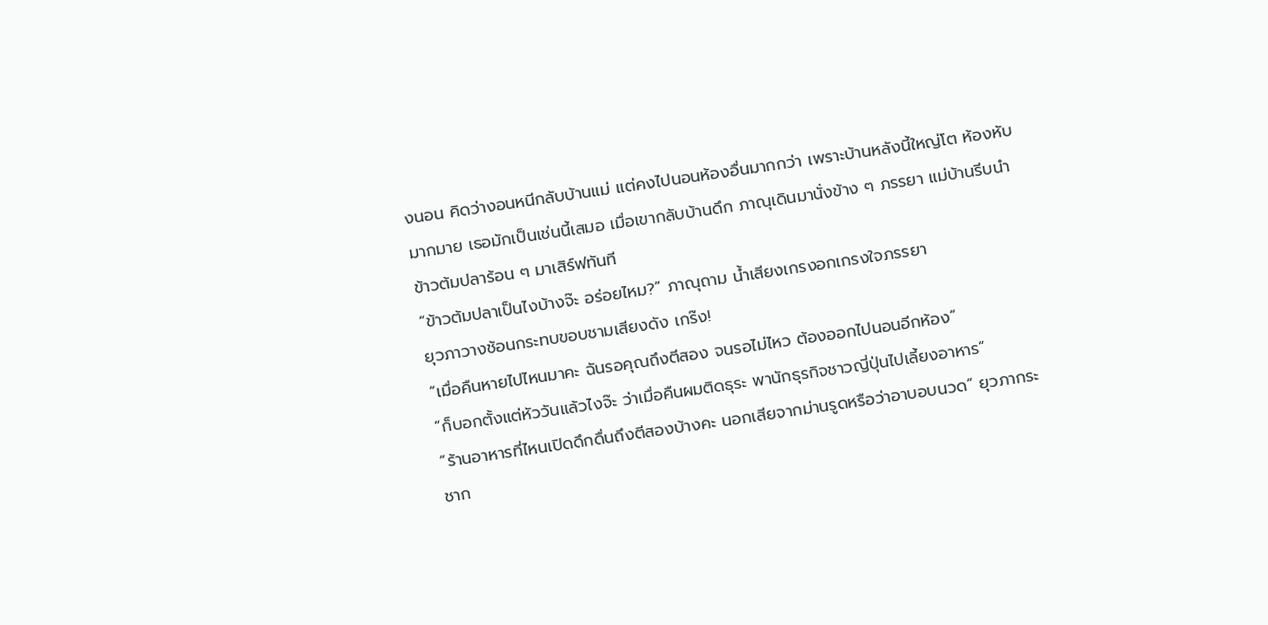งนอน คิดว่างอนหนีกลับบ้านแม่ แต่คงไปนอนห้องอื่นมากกว่า เพราะบ้านหลังนี้ใหญ่โต ห้องหับมากมาย เธอมักเป็นเช่นนี้เสมอ เมื่อเขากลับบ้านดึก ภาณุเดินมานั่งข้าง ๆ ภรรยา แม่บ้านรีบนำข้าวต้มปลาร้อน ๆ มาเสิร์ฟทันที
“ข้าวต้มปลาเป็นไงบ้างจ๊ะ อร่อยไหม?” ภาณุถาม น้ำเสียงเกรงอกเกรงใจภรรยา
ยุวภาวางช้อนกระทบขอบชามเสียงดัง เกร๊ง!
“เมื่อคืนหายไปไหนมาคะ ฉันรอคุณถึงตีสอง จนรอไม่ไหว ต้องออกไปนอนอีกห้อง”
“ก็บอกตั้งแต่หัววันแล้วไงจ๊ะ ว่าเมื่อคืนผมติดธุระ พานักธุรกิจชาวญี่ปุ่นไปเลี้ยงอาหาร”
“ร้านอาหารที่ไหนเปิดดึกดื่นถึงตีสองบ้างคะ นอกเสียจากม่านรูดหรือว่าอาบอบนวด” ยุวภากระชาก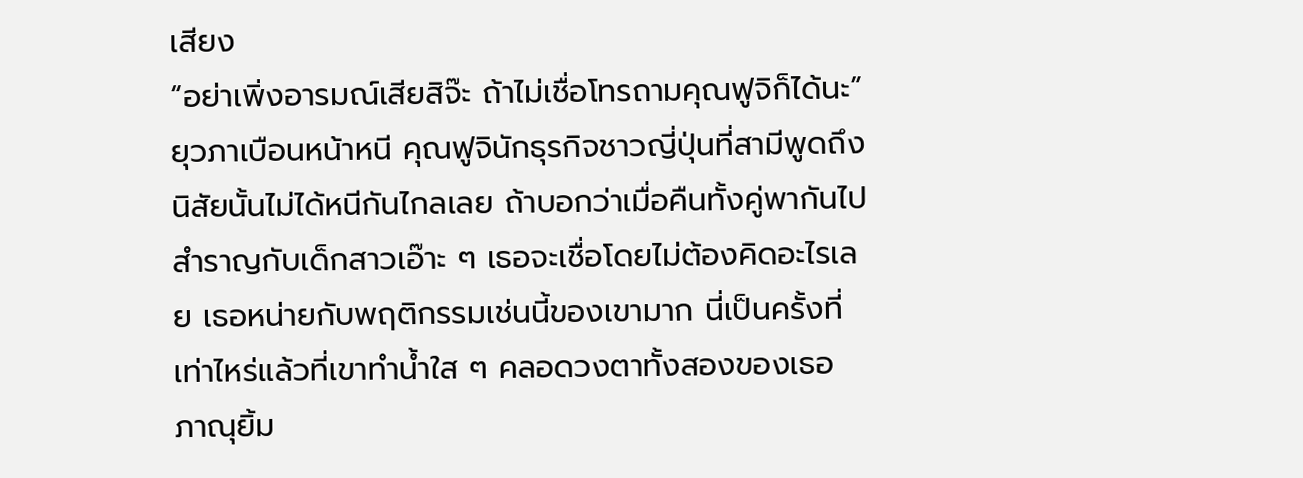เสียง
“อย่าเพิ่งอารมณ์เสียสิจ๊ะ ถ้าไม่เชื่อโทรถามคุณฟูจิก็ได้นะ”
ยุวภาเบือนหน้าหนี คุณฟูจินักธุรกิจชาวญี่ปุ่นที่สามีพูดถึง นิสัยนั้นไม่ได้หนีกันไกลเลย ถ้าบอกว่าเมื่อคืนทั้งคู่พากันไปสำราญกับเด็กสาวเอ๊าะ ๆ เธอจะเชื่อโดยไม่ต้องคิดอะไรเลย เธอหน่ายกับพฤติกรรมเช่นนี้ของเขามาก นี่เป็นครั้งที่เท่าไหร่แล้วที่เขาทำน้ำใส ๆ คลอดวงตาทั้งสองของเธอ
ภาณุยิ้ม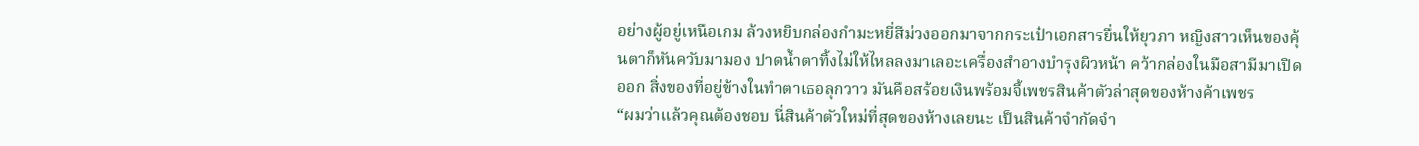อย่างผู้อยู่เหนือเกม ล้วงหยิบกล่องกำมะหยี่สีม่วงออกมาจากกระเป๋าเอกสารยื่นให้ยุวภา หญิงสาวเห็นของคุ้นตาก็หันควับมามอง ปาดน้ำตาทิ้งไม่ให้ไหลลงมาเลอะเครื่องสำอางบำรุงผิวหน้า คว้ากล่องในมือสามีมาเปิดออก สิ่งของที่อยู่ข้างในทำตาเธอลุกวาว มันคือสร้อยเงินพร้อมจี้เพชรสินค้าตัวล่าสุดของห้างค้าเพชร
“ผมว่าแล้วคุณต้องชอบ นี่สินค้าตัวใหม่ที่สุดของห้างเลยนะ เป็นสินค้าจำกัดจำ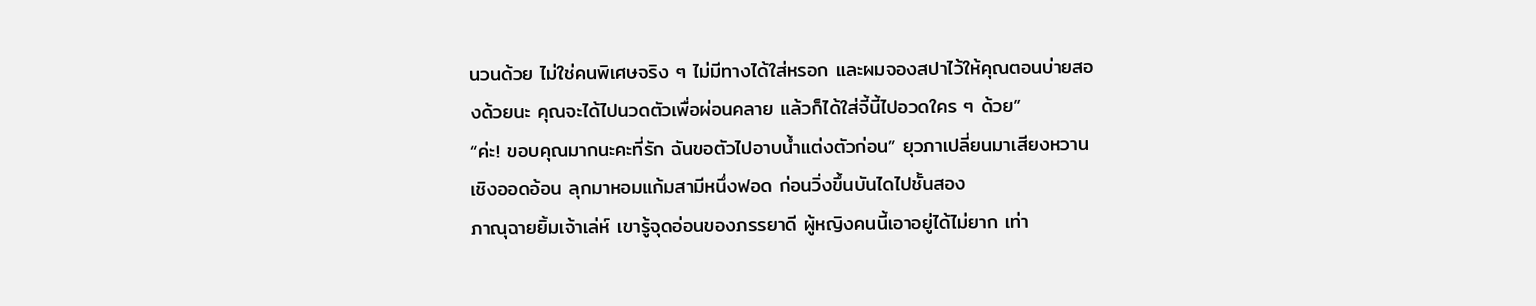นวนด้วย ไม่ใช่คนพิเศษจริง ๆ ไม่มีทางได้ใส่หรอก และผมจองสปาไว้ให้คุณตอนบ่ายสองด้วยนะ คุณจะได้ไปนวดตัวเพื่อผ่อนคลาย แล้วก็ได้ใส่จี้นี้ไปอวดใคร ๆ ด้วย”
“ค่ะ! ขอบคุณมากนะคะที่รัก ฉันขอตัวไปอาบน้ำแต่งตัวก่อน” ยุวภาเปลี่ยนมาเสียงหวานเชิงออดอ้อน ลุกมาหอมแก้มสามีหนึ่งฟอด ก่อนวิ่งขึ้นบันไดไปชั้นสอง
ภาณุฉายยิ้มเจ้าเล่ห์ เขารู้จุดอ่อนของภรรยาดี ผู้หญิงคนนี้เอาอยู่ได้ไม่ยาก เท่า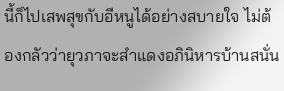นี้ก็ไปเสพสุขกับอีหนูได้อย่างสบายใจ ไม่ต้องกลัวว่ายุวภาจะสำแดงอภินิหารบ้านสนั่น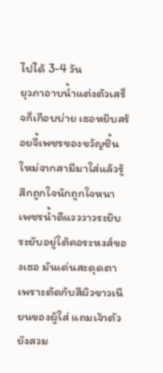ไปได้ 3-4 วัน
ยุวภาอาบน้ำแต่งตัวเสร็จก็เกือบบ่าย เธอหยิบสร้อยจี้เพชรของขวัญชิ้นใหม่จากสามีมาใส่แล้วรู้สึกถูกใจนักถูกใจหนา เพชรน้ำดีแวววาวระยิบระยับอยู่ใต้คอระหงส์ของเธอ มันเด่นสะดุดตา เพราะตัดกับสีผิวขาวเนียนของผู้ใส่ แถมเจ้าตัวยังสวม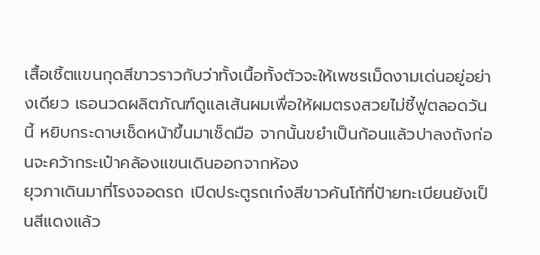เสื้อเชิ้ตแขนกุดสีขาวราวกับว่าทั้งเนื้อทั้งตัวจะให้เพชรเม็ดงามเด่นอยู่อย่างเดียว เธอนวดผลิตภัณฑ์ดูแลเส้นผมเพื่อให้ผมตรงสวยไม่ชี้ฟูตลอดวันนี้ หยิบกระดาษเช็ดหน้าขึ้นมาเช็ดมือ จากนั้นขยำเป็นก้อนแล้วปาลงถังก่อนจะคว้ากระเป๋าคล้องแขนเดินออกจากห้อง
ยุวภาเดินมาที่โรงจอดรถ เปิดประตูรถเก๋งสีขาวคันโก้ที่ป้ายทะเบียนยังเป็นสีแดงแล้ว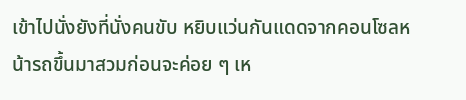เข้าไปนั่งยังที่นั่งคนขับ หยิบแว่นกันแดดจากคอนโซลหน้ารถขึ้นมาสวมก่อนจะค่อย ๆ เห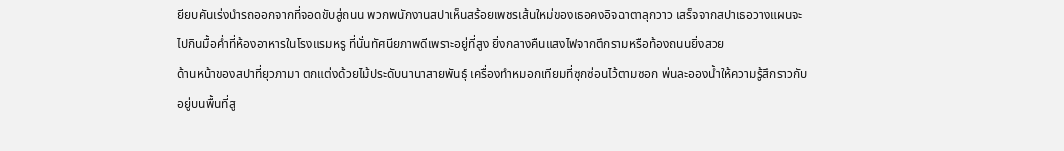ยียบคันเร่งนำรถออกจากที่จอดขับสู่ถนน พวกพนักงานสปาเห็นสร้อยเพชรเส้นใหม่ของเธอคงอิจฉาตาลุกวาว เสร็จจากสปาเธอวางแผนจะไปกินมื้อค่ำที่ห้องอาหารในโรงแรมหรู ที่นั่นทัศนียภาพดีเพราะอยู่ที่สูง ยิ่งกลางคืนแสงไฟจากตึกรามหรือท้องถนนยิ่งสวย
ด้านหน้าของสปาที่ยุวภามา ตกแต่งด้วยไม้ประดับนานาสายพันธุ์ เครื่องทำหมอกเทียมที่ซุกซ่อนไว้ตามซอก พ่นละอองน้ำให้ความรู้สึกราวกับอยู่บนพื้นที่สู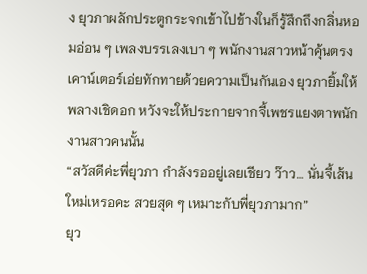ง ยุวภาผลักประตูกระจกเข้าไปข้างในก็รู้สึกถึงกลิ่นหอมอ่อน ๆ เพลงบรรเลงเบา ๆ พนักงานสาวหน้าคุ้นตรงเคาน์เตอร์เอ่ยทักทายด้วยความเป็นกันเอง ยุวภายิ้มให้พลางเชิดอก หวังจะให้ประกายจากจี้เพชรแยงตาพนักงานสาวคนนั้น
“สวัสดีค่ะพี่ยุวภา กำลังรออยู่เลยเชียว ว๊าว… นั่นจี้เส้นใหม่เหรอคะ สวยสุด ๆ เหมาะกับพี่ยุวภามาก”
ยุว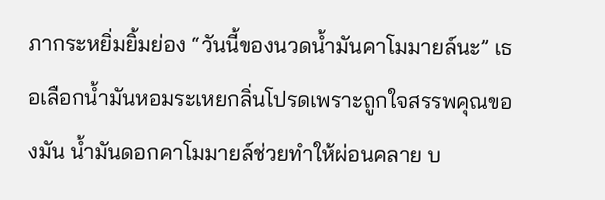ภากระหยิ่มยิ้มย่อง “วันนี้ของนวดน้ำมันคาโมมายล์นะ” เธอเลือกน้ำมันหอมระเหยกลิ่นโปรดเพราะถูกใจสรรพคุณของมัน น้ำมันดอกคาโมมายล์ช่วยทำให้ผ่อนคลาย บ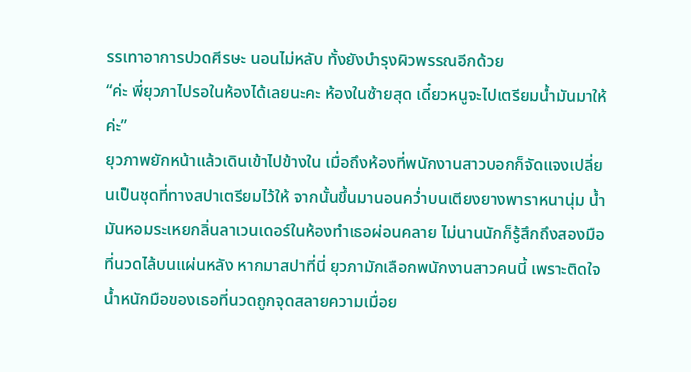รรเทาอาการปวดศีรษะ นอนไม่หลับ ทั้งยังบำรุงผิวพรรณอีกด้วย
“ค่ะ พี่ยุวภาไปรอในห้องได้เลยนะคะ ห้องในซ้ายสุด เดี๋ยวหนูจะไปเตรียมน้ำมันมาให้ค่ะ”
ยุวภาพยักหน้าแล้วเดินเข้าไปข้างใน เมื่อถึงห้องที่พนักงานสาวบอกก็จัดแจงเปลี่ยนเป็นชุดที่ทางสปาเตรียมไว้ให้ จากนั้นขึ้นมานอนคว่ำบนเตียงยางพาราหนานุ่ม น้ำมันหอมระเหยกลิ่นลาเวนเดอร์ในห้องทำเธอผ่อนคลาย ไม่นานนักก็รู้สึกถึงสองมือที่นวดไล้บนแผ่นหลัง หากมาสปาที่นี่ ยุวภามักเลือกพนักงานสาวคนนี้ เพราะติดใจน้ำหนักมือของเธอที่นวดถูกจุดสลายความเมื่อย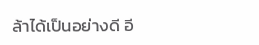ล้าได้เป็นอย่างดี อี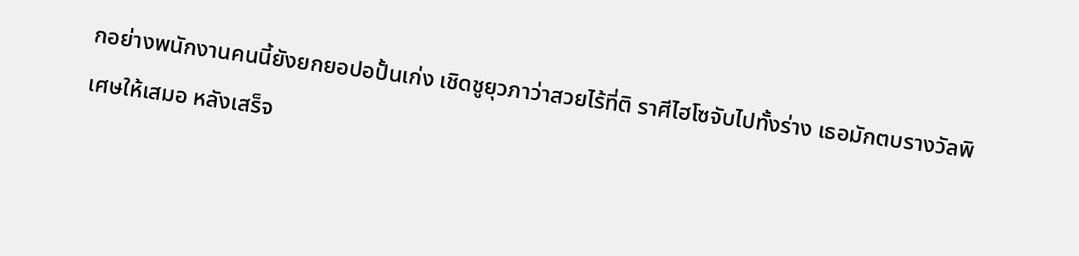กอย่างพนักงานคนนี้ยังยกยอปอปั้นเก่ง เชิดชูยุวภาว่าสวยไร้ที่ติ ราศีไฮโซจับไปทั้งร่าง เธอมักตบรางวัลพิเศษให้เสมอ หลังเสร็จ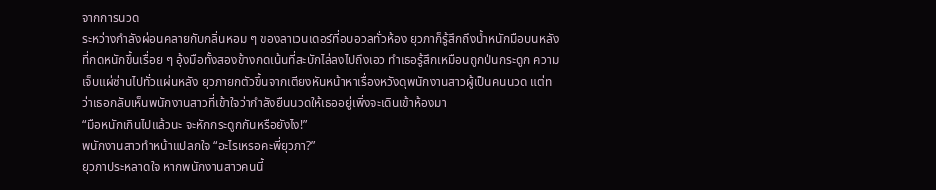จากการนวด
ระหว่างกำลังผ่อนคลายกับกลิ่นหอม ๆ ของลาเวนเดอร์ที่อบอวลทั่วห้อง ยุวภาก็รู้สึกถึงน้ำหนักมือบนหลังที่กดหนักขึ้นเรื่อย ๆ อุ้งมือทั้งสองข้างกดเน้นที่สะบักไล่ลงไปถึงเอว ทำเธอรู้สึกเหมือนถูกป่นกระดูก ความเจ็บแผ่ซ่านไปทั่วแผ่นหลัง ยุวภายกตัวขึ้นจากเตียงหันหน้าหาเรื่องหวังดุพนักงานสาวผู้เป็นคนนวด แต่ทว่าเธอกลับเห็นพนักงานสาวที่เข้าใจว่ากำลังยืนนวดให้เธออยู่เพิ่งจะเดินเข้าห้องมา
“มือหนักเกินไปแล้วนะ จะหักกระดูกกันหรือยังไง!”
พนักงานสาวทำหน้าแปลกใจ “อะไรเหรอคะพี่ยุวภา?”
ยุวภาประหลาดใจ หากพนักงานสาวคนนี้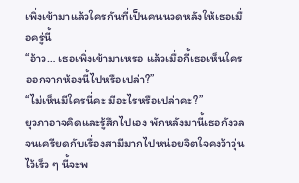เพิ่งเข้ามาแล้วใครกันที่เป็นคนนวดหลังให้เธอเมื่อครู่นี้
“อ้าว… เธอเพิ่งเข้ามาเหรอ แล้วเมื่อกี้เธอเห็นใครออกจากห้องนี้ไปหรือเปล่า?”
“ไม่เห็นมีใครนี่คะ มีอะไรหรือเปล่าคะ?”
ยุวภาอาจคิดและรู้สึกไปเอง พักหลังมานี้เธอกังวลจนเครียดกับเรื่องสามีมากไปหน่อยจิตใจคงว้าวุ่น ไว้เร็ว ๆ นี้จะพ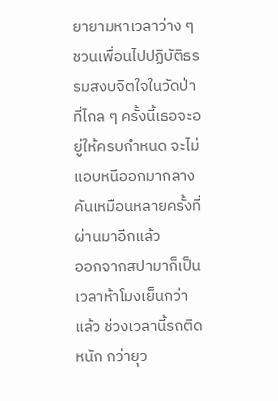ยายามหาเวลาว่าง ๆ ชวนเพื่อนไปปฏิบัติธรรมสงบจิตใจในวัดป่าที่ไกล ๆ ครั้งนี้เธอจะอยู่ให้ครบกำหนด จะไม่แอบหนีออกมากลางคันเหมือนหลายครั้งที่ผ่านมาอีกแล้ว
ออกจากสปามาก็เป็นเวลาห้าโมงเย็นกว่าแล้ว ช่วงเวลานี้รถติดหนัก กว่ายุว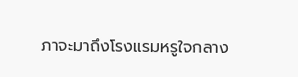ภาจะมาถึงโรงแรมหรูใจกลาง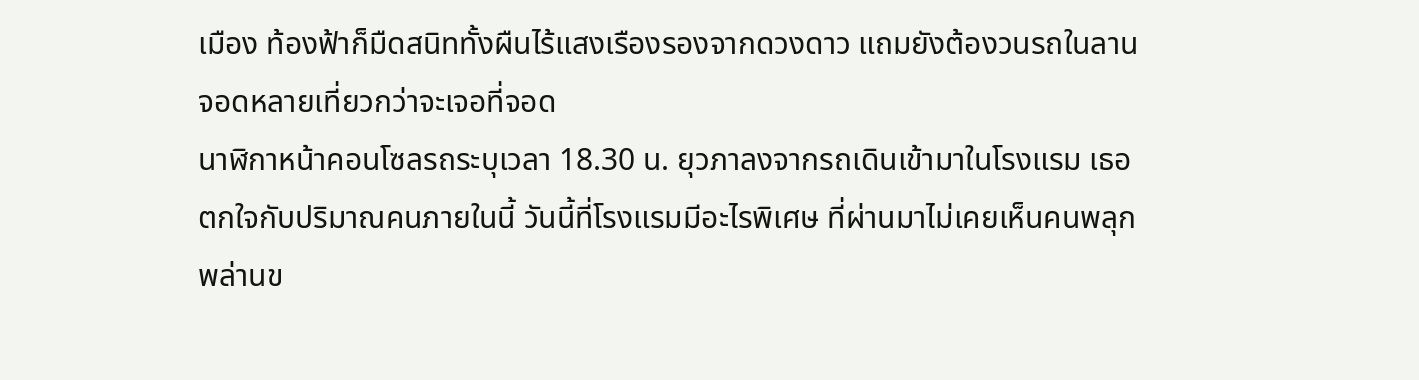เมือง ท้องฟ้าก็มืดสนิททั้งผืนไร้แสงเรืองรองจากดวงดาว แถมยังต้องวนรถในลานจอดหลายเที่ยวกว่าจะเจอที่จอด
นาฬิกาหน้าคอนโซลรถระบุเวลา 18.30 น. ยุวภาลงจากรถเดินเข้ามาในโรงแรม เธอตกใจกับปริมาณคนภายในนี้ วันนี้ที่โรงแรมมีอะไรพิเศษ ที่ผ่านมาไม่เคยเห็นคนพลุกพล่านข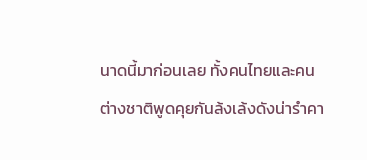นาดนี้มาก่อนเลย ทั้งคนไทยและคนต่างชาติพูดคุยกันล้งเล้งดังน่ารำคา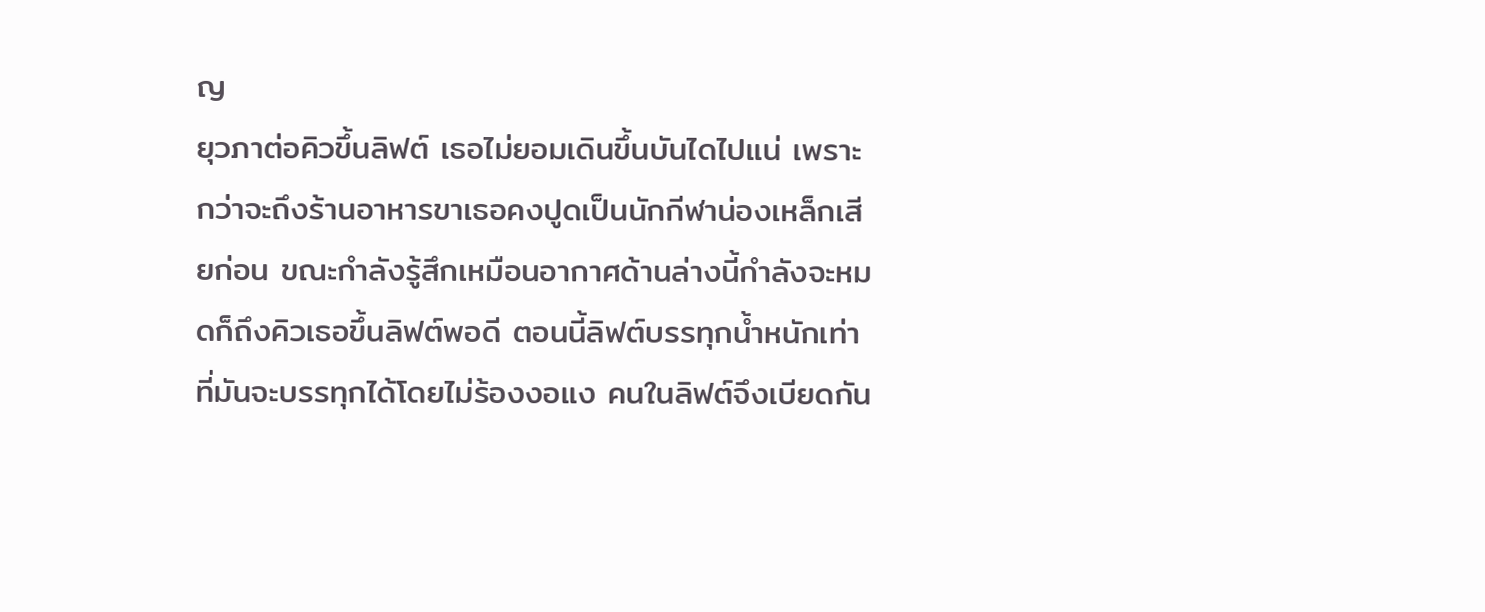ญ
ยุวภาต่อคิวขึ้นลิฟต์ เธอไม่ยอมเดินขึ้นบันไดไปแน่ เพราะกว่าจะถึงร้านอาหารขาเธอคงปูดเป็นนักกีฬาน่องเหล็กเสียก่อน ขณะกำลังรู้สึกเหมือนอากาศด้านล่างนี้กำลังจะหมดก็ถึงคิวเธอขึ้นลิฟต์พอดี ตอนนี้ลิฟต์บรรทุกน้ำหนักเท่าที่มันจะบรรทุกได้โดยไม่ร้องงอแง คนในลิฟต์จึงเบียดกัน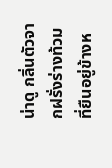น่าดู กลิ่นตัวจากฝรั่งร่างท้วมที่ยืนอยู่ข้างห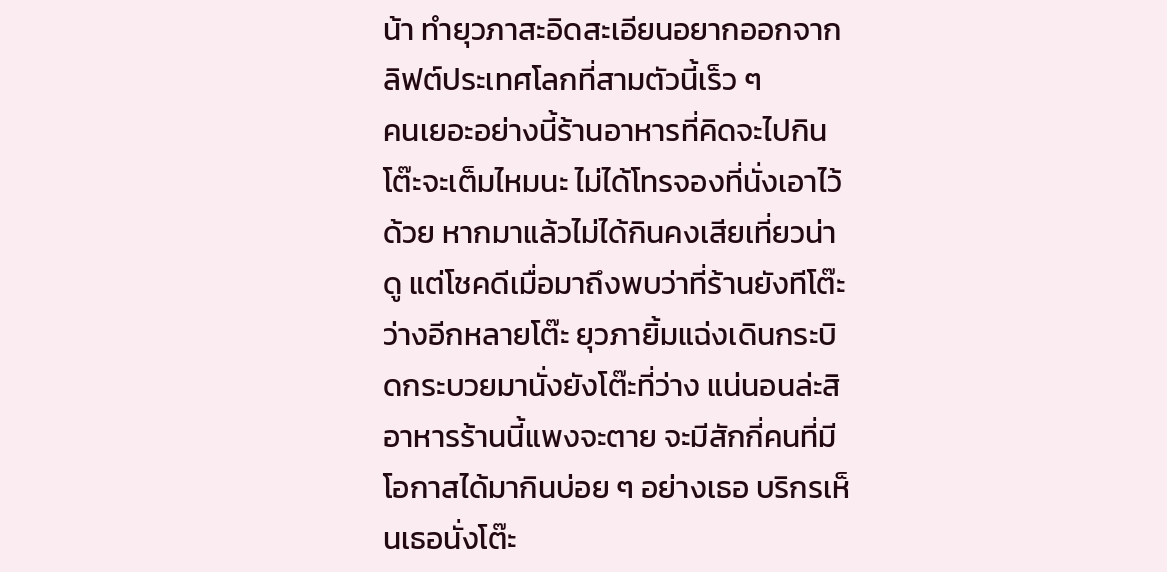น้า ทำยุวภาสะอิดสะเอียนอยากออกจากลิฟต์ประเทศโลกที่สามตัวนี้เร็ว ๆ
คนเยอะอย่างนี้ร้านอาหารที่คิดจะไปกินโต๊ะจะเต็มไหมนะ ไม่ได้โทรจองที่นั่งเอาไว้ด้วย หากมาแล้วไม่ได้กินคงเสียเที่ยวน่าดู แต่โชคดีเมื่อมาถึงพบว่าที่ร้านยังทีโต๊ะว่างอีกหลายโต๊ะ ยุวภายิ้มแฉ่งเดินกระบิดกระบวยมานั่งยังโต๊ะที่ว่าง แน่นอนล่ะสิอาหารร้านนี้แพงจะตาย จะมีสักกี่คนที่มีโอกาสได้มากินบ่อย ๆ อย่างเธอ บริกรเห็นเธอนั่งโต๊ะ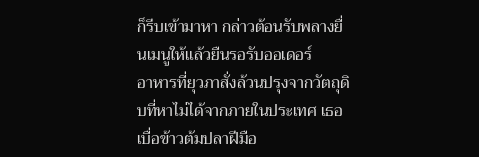ก็รีบเข้ามาหา กล่าวต้อนรับพลางยื่นเมนูให้แล้วยืนรอรับออเดอร์
อาหารที่ยุวภาสั่งล้วนปรุงจากวัตถุดิบที่หาไม่ได้จากภายในประเทศ เธอเบื่อข้าวต้มปลาฝีมือ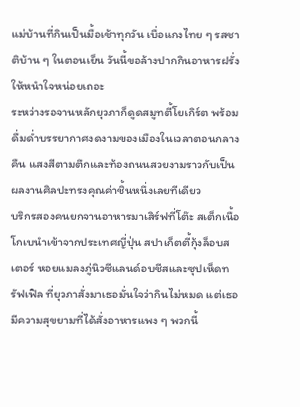แม่บ้านที่กินเป็นมื้อเช้าทุกวัน เบื่อแกงไทย ๆ รสชาติบ้าน ๆ ในตอนเย็น วันนี้ขอล้างปากกินอาหารฝรั่งให้หนำใจหน่อยเถอะ
ระหว่างรอจานหลักยุวภาก็ดูดสมูทตี้โยเกิร์ต พร้อมดื่มด่ำบรรยากาศงดงามของเมืองในเวลาตอนกลางคืน แสงสีตามตึกและท้องถนนสวยงามราวกับเป็นผลงานศิลปะทรงคุณค่าชิ้นหนึ่งเลยทีเดียว
บริกรสองคนยกจานอาหารมาเสิร์ฟที่โต๊ะ สเต็กเนื้อโกเบนำเข้าจากประเทศญี่ปุ่น สปาเก็ตตี้กุ้งล็อบสเตอร์ หอยแมลงภู่นิวซีแลนด์อบชีสและซุปเห็ดทรัฟเฟิล ที่ยุวภาสั่งมาเธอมั่นใจว่ากินไม่หมด แต่เธอมีความสุขยามที่ได้สั่งอาหารแพง ๆ พวกนี้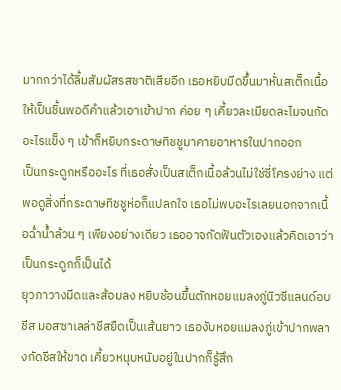มากกว่าได้ลิ้มสัมผัสรสชาติเสียอีก เธอหยิบมีดขึ้นมาหั่นสเต็กเนื้อให้เป็นชิ้นพอดีคำแล้วเอาเข้าปาก ค่อย ๆ เคี้ยวละเมียดละไมจนกัดอะไรแข็ง ๆ เข้าก็หยิบกระดาษทิชชูมาคายอาหารในปากออก
เป็นกระดูกหรืออะไร ที่เธอสั่งเป็นสเต็กเนื้อล้วนไม่ใช่ซี่โครงย่าง แต่พอดูสิ่งที่กระดาษทิชชูห่อก็แปลกใจ เธอไม่พบอะไรเลยนอกจากเนื้อฉ่ำน้ำล้วน ๆ เพียงอย่างเดียว เธออาจกัดฟันตัวเองแล้วคิดเอาว่าเป็นกระดูกก็เป็นได้
ยุวภาวางมีดและส้อมลง หยิบช้อนขึ้นตักหอยแมลงภู่นิวซีแลนด์อบชีส มอสซาเลล่าชีสยืดเป็นเส้นยาว เธองับหอยแมลงภู่เข้าปากพลางกัดชีสให้ขาด เคี้ยวหนุบหนับอยู่ในปากก็รู้สึก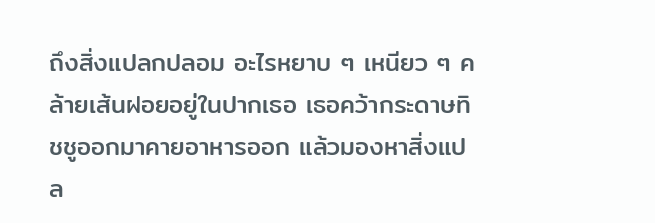ถึงสิ่งแปลกปลอม อะไรหยาบ ๆ เหนียว ๆ คล้ายเส้นฝอยอยู่ในปากเธอ เธอคว้ากระดาษทิชชูออกมาคายอาหารออก แล้วมองหาสิ่งแปล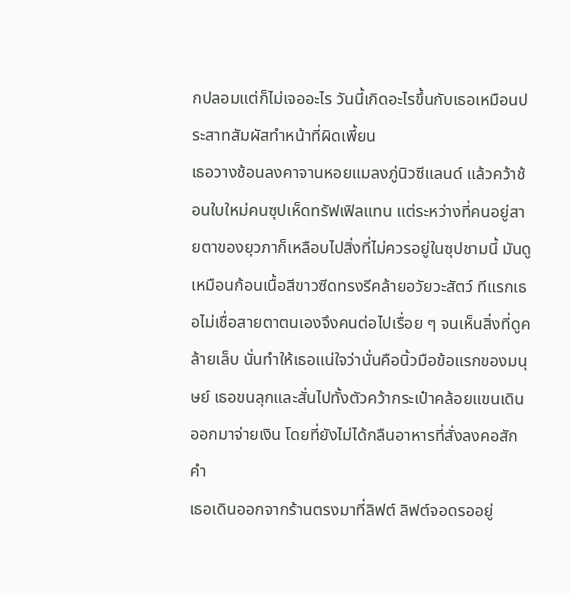กปลอมแต่ก็ไม่เจออะไร วันนี้เกิดอะไรขึ้นกับเธอเหมือนประสาทสัมผัสทำหน้าที่ผิดเพี้ยน
เธอวางช้อนลงคาจานหอยแมลงภู่นิวซีแลนด์ แล้วคว้าช้อนใบใหม่คนซุปเห็ดทรัฟเฟิลแทน แต่ระหว่างที่คนอยู่สายตาของยุวภาก็เหลือบไปสิ่งที่ไม่ควรอยู่ในซุปชามนี้ มันดูเหมือนก้อนเนื้อสีขาวซีดทรงรีคล้ายอวัยวะสัตว์ ทีแรกเธอไม่เชื่อสายตาตนเองจึงคนต่อไปเรื่อย ๆ จนเห็นสิ่งที่ดูคล้ายเล็บ นั่นทำให้เธอแน่ใจว่านั่นคือนิ้วมือข้อแรกของมนุษย์ เธอขนลุกและสั่นไปทั้งตัวคว้ากระเป๋าคล้อยแขนเดินออกมาจ่ายเงิน โดยที่ยังไม่ได้กลืนอาหารที่สั่งลงคอสักคำ
เธอเดินออกจากร้านตรงมาที่ลิฟต์ ลิฟต์จอดรออยู่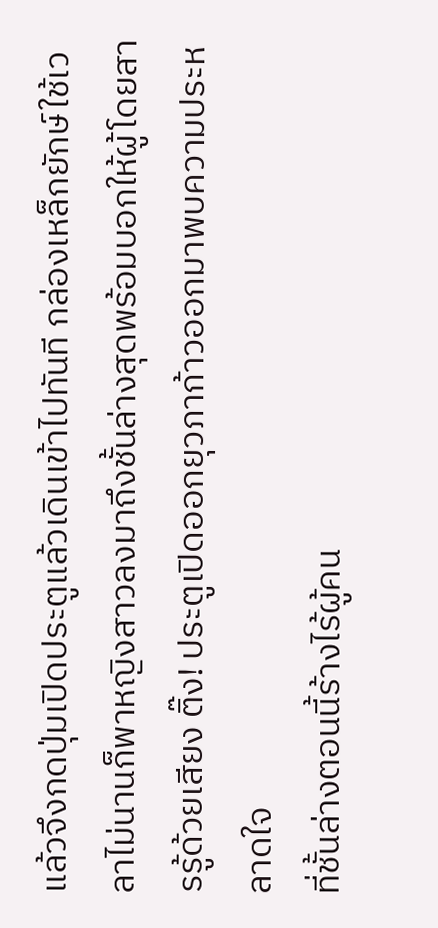แล้วจึงกดปุ่มเปิดประตูแล้วเดินเข้าไปทันที กล่องเหล็กยักษ์ใช้เวลาไม่นานก็พาหญิงสาวลงมาถึงชั้นล่างสุดพร้อมบอกให้ผู้โดยสารรู้ด้วยเสียง ติ๊ง! ประตูเปิดออกยุวภาก้าวออกมาพบความประหลาดใจ
ที่ชั้นล่างตอนนี้ร้างไร้ผู้คน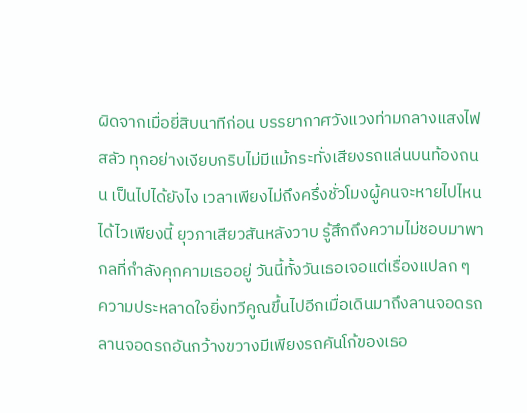ผิดจากเมื่อยี่สิบนาทีก่อน บรรยากาศวังแวงท่ามกลางแสงไฟสลัว ทุกอย่างเงียบกริบไม่มีแม้กระทั่งเสียงรถแล่นบนท้องถนน เป็นไปได้ยังไง เวลาเพียงไม่ถึงครึ่งชั่วโมงผู้คนจะหายไปไหนได้ไวเพียงนี้ ยุวภาเสียวสันหลังวาบ รู้สึกถึงความไม่ชอบมาพากลที่กำลังคุกคามเธออยู่ วันนี้ทั้งวันเธอเจอแต่เรื่องแปลก ๆ
ความประหลาดใจยิ่งทวีคูณขึ้นไปอีกเมื่อเดินมาถึงลานจอดรถ ลานจอดรถอันกว้างขวางมีเพียงรถคันโก้ของเธอ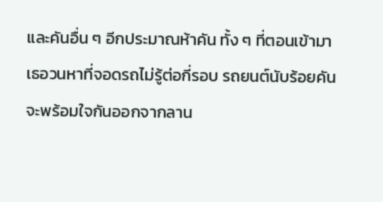และคันอื่น ๆ อีกประมาณห้าคัน ทั้ง ๆ ที่ตอนเข้ามาเธอวนหาที่จอดรถไม่รู้ต่อกี่รอบ รถยนต์นับร้อยคันจะพร้อมใจกันออกจากลาน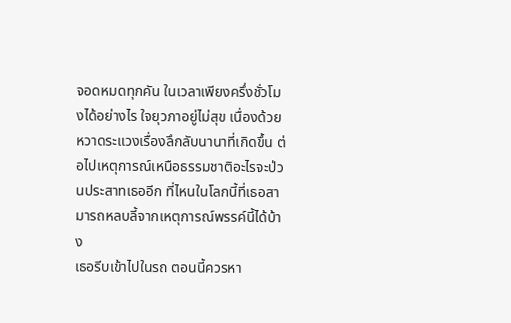จอดหมดทุกคัน ในเวลาเพียงครึ่งชั่วโมงได้อย่างไร ใจยุวภาอยู่ไม่สุข เนื่องด้วยหวาดระแวงเรื่องลึกลับนานาที่เกิดขึ้น ต่อไปเหตุการณ์เหนือธรรมชาติอะไรจะป่วนประสาทเธออีก ที่ไหนในโลกนี้ที่เธอสามารถหลบลี้จากเหตุการณ์พรรค์นี้ได้บ้าง
เธอรีบเข้าไปในรถ ตอนนี้ควรหา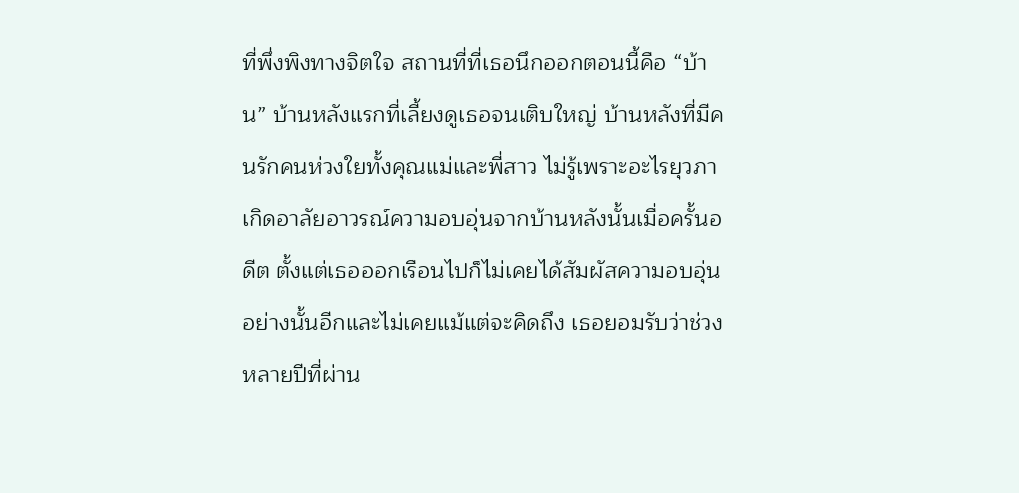ที่พึ่งพิงทางจิตใจ สถานที่ที่เธอนึกออกตอนนี้คือ “บ้าน” บ้านหลังแรกที่เลี้ยงดูเธอจนเติบใหญ่ บ้านหลังที่มีคนรักคนห่วงใยทั้งคุณแม่และพี่สาว ไม่รู้เพราะอะไรยุวภาเกิดอาลัยอาวรณ์ความอบอุ่นจากบ้านหลังนั้นเมื่อครั้นอดีต ตั้งแต่เธอออกเรือนไปก็ไม่เคยได้สัมผัสความอบอุ่นอย่างนั้นอีกและไม่เคยแม้แต่จะคิดถึง เธอยอมรับว่าช่วงหลายปีที่ผ่าน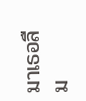มาเธอลืม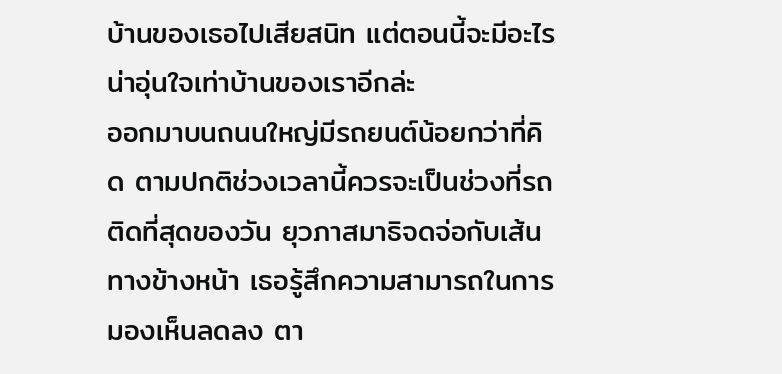บ้านของเธอไปเสียสนิท แต่ตอนนี้จะมีอะไรน่าอุ่นใจเท่าบ้านของเราอีกล่ะ
ออกมาบนถนนใหญ่มีรถยนต์น้อยกว่าที่คิด ตามปกติช่วงเวลานี้ควรจะเป็นช่วงที่รถติดที่สุดของวัน ยุวภาสมาธิจดจ่อกับเส้นทางข้างหน้า เธอรู้สึกความสามารถในการมองเห็นลดลง ตา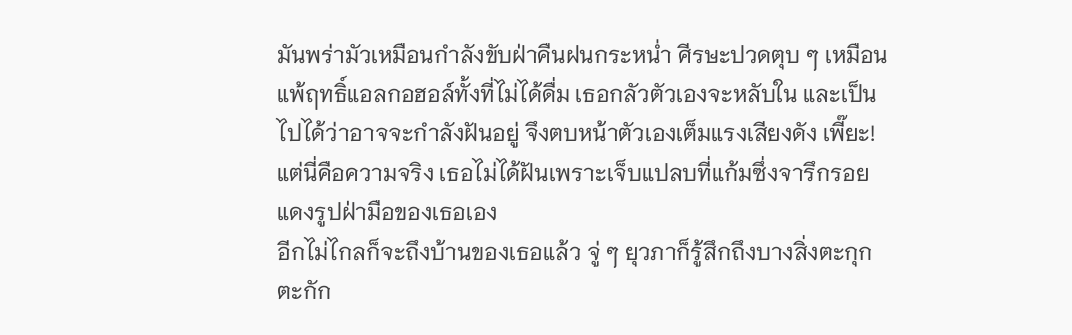มันพร่ามัวเหมือนกำลังขับฝ่าคืนฝนกระหน่ำ ศีรษะปวดตุบ ๆ เหมือนแพ้ฤทธิ์แอลกอฮอล์ทั้งที่ไม่ได้ดื่ม เธอกลัวตัวเองจะหลับใน และเป็นไปได้ว่าอาจจะกำลังฝันอยู่ จึงตบหน้าตัวเองเต็มแรงเสียงดัง เพี๊ยะ! แต่นี่คือความจริง เธอไม่ได้ฝันเพราะเจ็บแปลบที่แก้มซึ่งจารึกรอยแดงรูปฝ่ามือของเธอเอง
อีกไม่ไกลก็จะถึงบ้านของเธอแล้ว จู่ ๆ ยุวภาก็รู้สึกถึงบางสิ่งตะกุกตะกัก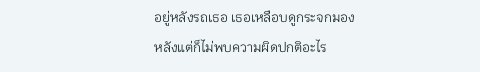อยู่หลังรถเธอ เธอเหลือบดูกระจกมองหลังแต่ก็ไม่พบความผิดปกติอะไร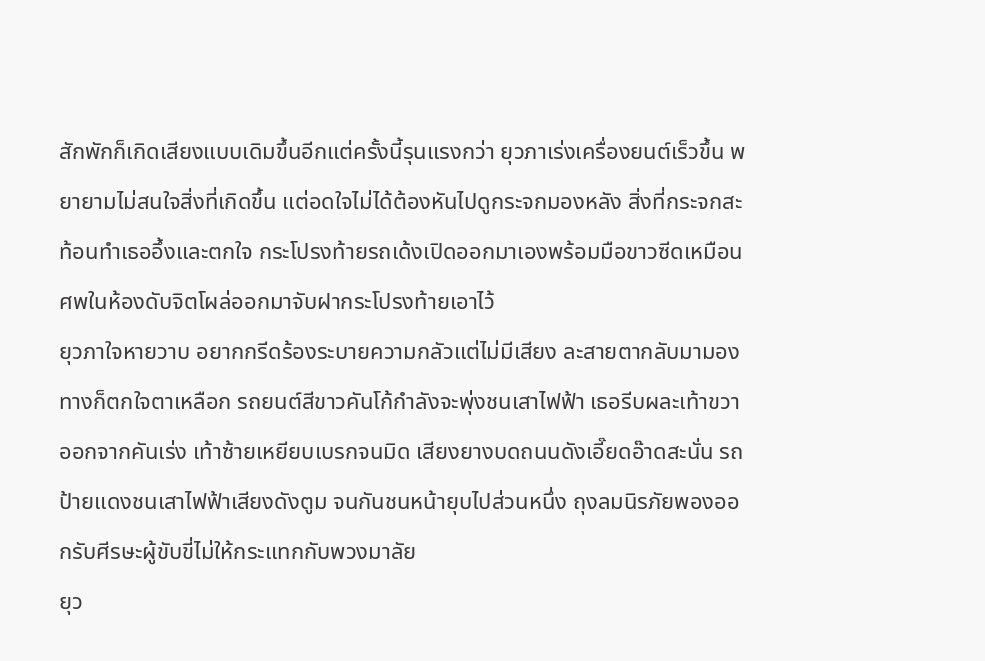สักพักก็เกิดเสียงแบบเดิมขึ้นอีกแต่ครั้งนี้รุนแรงกว่า ยุวภาเร่งเครื่องยนต์เร็วขึ้น พยายามไม่สนใจสิ่งที่เกิดขึ้น แต่อดใจไม่ได้ต้องหันไปดูกระจกมองหลัง สิ่งที่กระจกสะท้อนทำเธออึ้งและตกใจ กระโปรงท้ายรถเด้งเปิดออกมาเองพร้อมมือขาวซีดเหมือนศพในห้องดับจิตโผล่ออกมาจับฝากระโปรงท้ายเอาไว้
ยุวภาใจหายวาบ อยากกรีดร้องระบายความกลัวแต่ไม่มีเสียง ละสายตากลับมามองทางก็ตกใจตาเหลือก รถยนต์สีขาวคันโก้กำลังจะพุ่งชนเสาไฟฟ้า เธอรีบผละเท้าขวาออกจากคันเร่ง เท้าซ้ายเหยียบเบรกจนมิด เสียงยางบดถนนดังเอี๊ยดอ๊าดสะนั่น รถป้ายแดงชนเสาไฟฟ้าเสียงดังตูม จนกันชนหน้ายุบไปส่วนหนึ่ง ถุงลมนิรภัยพองออกรับศีรษะผู้ขับขี่ไม่ให้กระแทกกับพวงมาลัย
ยุว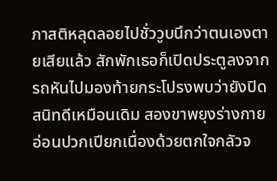ภาสติหลุดลอยไปชั่ววูบนึกว่าตนเองตายเสียแล้ว สักพักเธอก็เปิดประตูลงจากรถหันไปมองท้ายกระโปรงพบว่ายังปิดสนิทดีเหมือนเดิม สองขาพยุงร่างกายอ่อนปวกเปียกเนื่องด้วยตกใจกลัวจ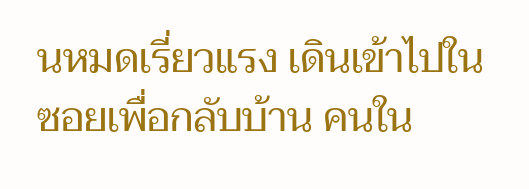นหมดเรี่ยวแรง เดินเข้าไปในซอยเพื่อกลับบ้าน คนใน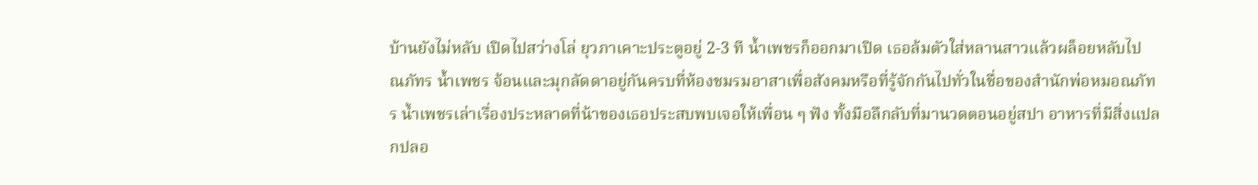บ้านยังไม่หลับ เปิดไปสว่างโล่ ยุวภาเคาะประตูอยู่ 2-3 ที น้ำเพชรก็ออกมาเปิด เธอล้มตัวใส่หลานสาวแล้วผล็อยหลับไป
ณภัทร น้ำเพชร จ้อนและมุกลัดดาอยู่กันครบที่ห้องชมรมอาสาเพื่อสังคมหรือที่รู้จักกันไปทั่วในชื่อของสำนักพ่อหมอณภัทร น้ำเพชรเล่าเรื่องประหลาดที่น้าของเธอประสบพบเจอให้เพื่อน ๆ ฟัง ทั้งมือลึกลับที่มานวดตอนอยู่สปา อาหารที่มีสิ่งแปลกปลอ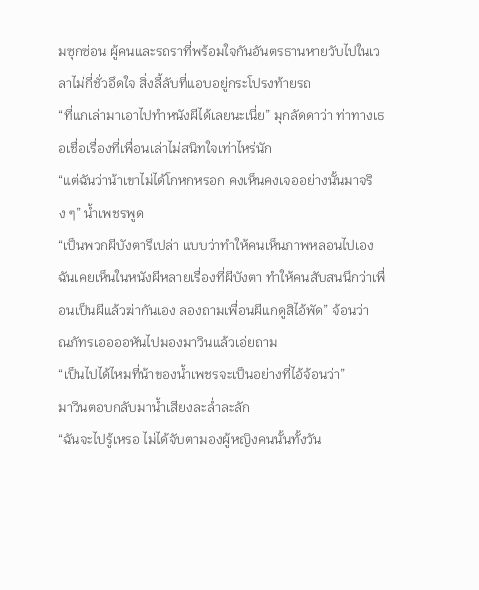มซุกซ่อน ผู้คนและรถราที่พร้อมใจกันอันตรธานหายวับไปในเวลาไม่กี่ชั่วอึดใจ สิ่งลี้ลับที่แอบอยู่กระโปรงท้ายรถ
“ที่แกเล่ามาเอาไปทำหนังผีได้เลยนะเนี่ย” มุกลัดดาว่า ท่าทางเธอเชื่อเรื่องที่เพื่อนเล่าไม่สนิทใจเท่าไหร่นัก
“แต่ฉันว่าน้าเขาไม่ได้โกหกหรอก คงเห็นคงเจออย่างนั้นมาจริง ๆ” น้ำเพชรพูด
“เป็นพวกผีบังตารึเปล่า แบบว่าทำให้คนเห็นภาพหลอนไปเอง ฉันเคยเห็นในหนังผีหลายเรื่องที่ผีบังตา ทำให้คนสับสนนึกว่าเพื่อนเป็นผีแล้วฆ่ากันเอง ลองถามเพื่อนผีแกดูสิไอ้พัด” จ้อนว่า
ณภัทรเออออหันไปมองมาวินแล้วเอ่ยถาม
“เป็นไปได้ไหมที่น้าของน้ำเพชรจะเป็นอย่างที่ไอ้จ้อนว่า”
มาวินตอบกลับมาน้ำเสียงละล่ำละลัก
“ฉันจะไปรู้เหรอ ไม่ได้จับตามองผู้หญิงคนนั้นทั้งวัน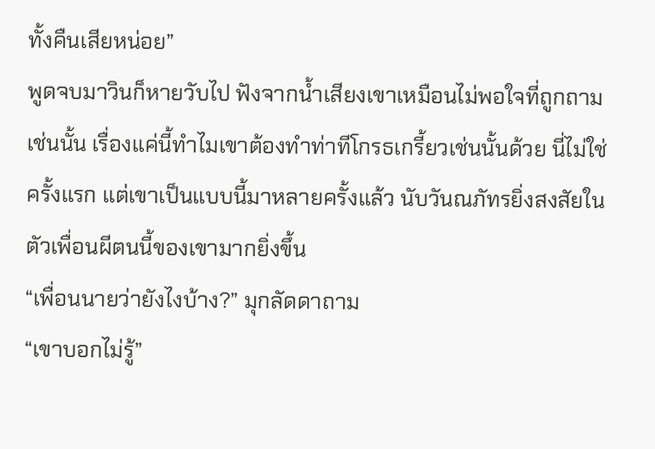ทั้งคืนเสียหน่อย”
พูดจบมาวินก็หายวับไป ฟังจากน้ำเสียงเขาเหมือนไม่พอใจที่ถูกถามเช่นนั้น เรื่องแค่นี้ทำไมเขาต้องทำท่าทีโกรธเกรี้ยวเช่นนั้นด้วย นี่ไม่ใช่ครั้งแรก แต่เขาเป็นแบบนี้มาหลายครั้งแล้ว นับวันณภัทรยิ่งสงสัยในตัวเพื่อนผีตนนี้ของเขามากยิ่งขึ้น
“เพื่อนนายว่ายังไงบ้าง?” มุกลัดดาถาม
“เขาบอกไม่รู้”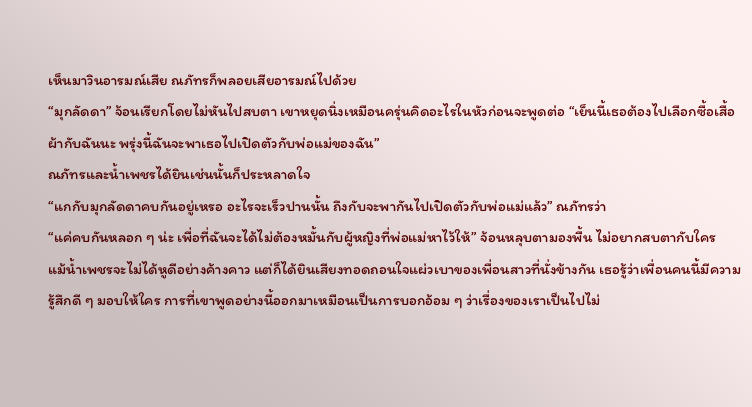เห็นมาวินอารมณ์เสีย ณภัทรก็พลอยเสียอารมณ์ไปด้วย
“มุกลัดดา” จ้อนเรียกโดยไม่หันไปสบตา เขาหยุดนิ่งเหมือนครุ่นคิดอะไรในหัวก่อนจะพูดต่อ “เย็นนี้เธอต้องไปเลือกซื้อเสื้อผ้ากับฉันนะ พรุ่งนี้ฉันจะพาเธอไปเปิดตัวกับพ่อแม่ของฉัน”
ณภัทรและน้ำเพชรได้ยินเช่นนั้นก็ประหลาดใจ
“แกกับมุกลัดดาคบกันอยู่เหรอ อะไรจะเร็วปานนั้น ถึงกับจะพากันไปเปิดตัวกับพ่อแม่แล้ว” ณภัทรว่า
“แค่คบกันหลอก ๆ น่ะ เพื่อที่ฉันจะได้ไม่ต้องหมั้นกับผู้หญิงที่พ่อแม่หาไว้ให้” จ้อนหลุบตามองพื้น ไม่อยากสบตากับใคร
แม้น้ำเพชรจะไม่ได้หูดีอย่างค้างคาว แต่ก็ได้ยินเสียงทอดถอนใจแผ่วเบาของเพื่อนสาวที่นั่งข้างกัน เธอรู้ว่าเพื่อนคนนี้มีความรู้สึกดี ๆ มอบให้ใคร การที่เขาพูดอย่างนี้ออกมาเหมือนเป็นการบอกอ้อม ๆ ว่าเรื่องของเราเป็นไปไม่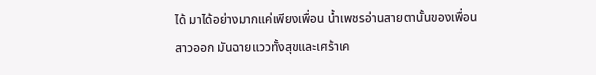ได้ มาได้อย่างมากแค่เพียงเพื่อน น้ำเพชรอ่านสายตานั้นของเพื่อนสาวออก มันฉายแววทั้งสุขและเศร้าเค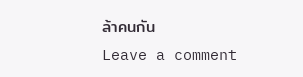ล้าคนกัน
Leave a comment